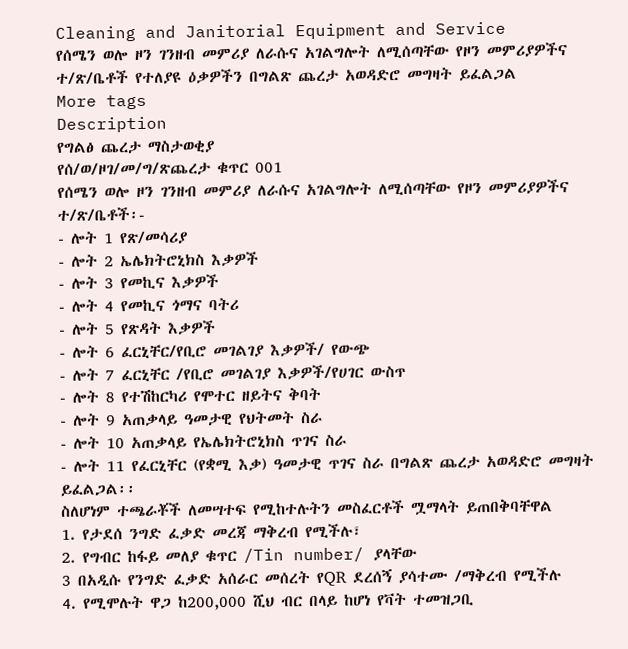Cleaning and Janitorial Equipment and Service
የሰሜን ወሎ ዞን ገንዘብ መምሪያ ለራሱና አገልግሎት ለሚሰጣቸው የዞን መምሪያዎችና ተ/ጽ/ቤቶች የተለያዩ ዕቃዎችን በግልጽ ጨረታ አወዳድሮ መግዛት ይፈልጋል
More tags
Description
የግልፅ ጨረታ ማስታወቂያ
የሰ/ወ/ዞገ/መ/ግ/ጽጨረታ ቁጥር 001
የሰሜን ወሎ ዞን ገንዘብ መምሪያ ለራሱና አገልግሎት ለሚሰጣቸው የዞን መምሪያዎችና ተ/ጽ/ቤቶች፡-
- ሎት 1 የጽ/መሳሪያ
- ሎት 2 ኤሌክትሮኒክስ እቃዎች
- ሎት 3 የመኪና እቃዎች
- ሎት 4 የመኪና ጎማና ባትሪ
- ሎት 5 የጽዳት እቃዎች
- ሎት 6 ፈርኒቸር/የቢሮ መገልገያ እቃዎች/ የውጭ
- ሎት 7 ፈርኒቸር /የቢሮ መገልገያ እቃዎች/የሀገር ውስጥ
- ሎት 8 የተሽከርካሪ የሞተር ዘይትና ቅባት
- ሎት 9 አጠቃላይ ዓመታዊ የህትመት ስራ
- ሎት 10 አጠቃላይ የኤሌክትሮኒክስ ጥገና ስራ
- ሎት 11 የፈርኒቸር (የቋሚ እቃ) ዓመታዊ ጥገና ስራ በግልጽ ጨረታ አወዳድሮ መግዛት ይፈልጋል፡፡
ስለሆነም ተጫራቾች ለመሣተፍ የሚከተሉትን መስፈርቶች ሟማላት ይጠበቅባቸዋል
1. የታደሰ ንግድ ፈቃድ መረጃ ማቅረብ የሚችሉ፣
2. የግብር ከፋይ መለያ ቁጥር /Tin number/ ያላቸው
3 በአዲሱ የንግድ ፈቃድ አሰራር መሰረት የQR ደረሰኝ ያሳተሙ /ማቅረብ የሚችሉ
4. የሚሞሉት ዋጋ ከ200,000 ሺህ ብር በላይ ከሆነ የቫት ተመዝጋቢ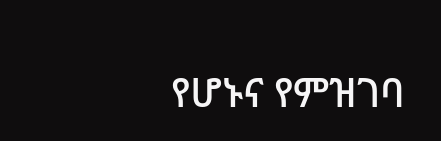የሆኑና የምዝገባ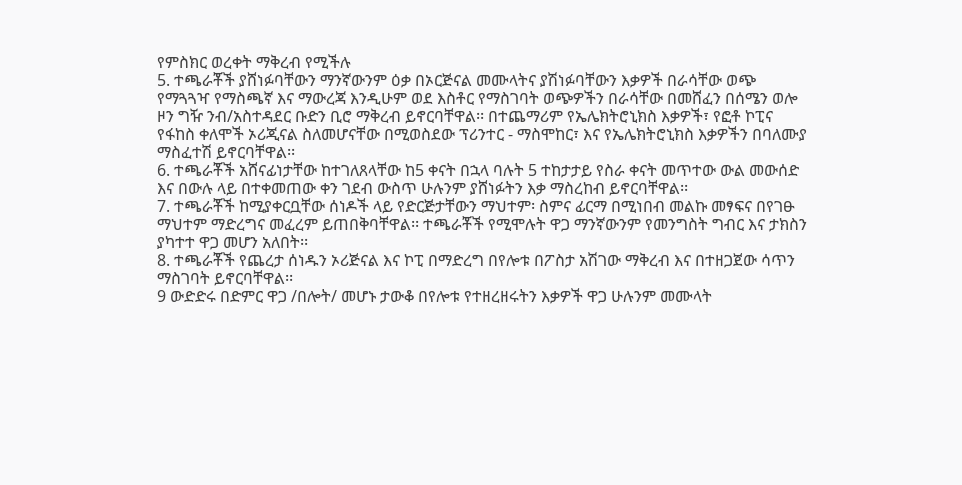የምስክር ወረቀት ማቅረብ የሚችሉ
5. ተጫራቾች ያሸነፉባቸውን ማንኛውንም ዕቃ በኦርጅናል መሙላትና ያሽነፉባቸውን እቃዎች በራሳቸው ወጭ የማጓጓዣ የማስጫኛ እና ማውረጃ እንዲሁም ወደ እስቶር የማስገባት ወጭዎችን በራሳቸው በመሸፈን በሰሜን ወሎ ዞን ግዥ ንብ/አስተዳደር ቡድን ቢሮ ማቅረብ ይኖርባቸዋል፡፡ በተጨማሪም የኤሌክትሮኒክስ እቃዎች፣ የፎቶ ኮፒና የፋከስ ቀለሞች ኦሪጂናል ስለመሆናቸው በሚወስደው ፕሪንተር - ማስሞከር፣ እና የኤሌክትሮኒክስ እቃዎችን በባለሙያ ማስፈተሽ ይኖርባቸዋል፡፡
6. ተጫራቾች አሸናፊነታቸው ከተገለጸላቸው ከ5 ቀናት በኋላ ባሉት 5 ተከታታይ የስራ ቀናት መጥተው ውል መውሰድ እና በውሉ ላይ በተቀመጠው ቀን ገደብ ውስጥ ሁሉንም ያሸነፉትን እቃ ማስረከብ ይኖርባቸዋል፡፡
7. ተጫራቾች ከሚያቀርቧቸው ሰነዶች ላይ የድርጅታቸውን ማህተም፡ ስምና ፊርማ በሚነበብ መልኩ መፃፍና በየገፁ ማህተም ማድረግና መፈረም ይጠበቅባቸዋል፡፡ ተጫራቾች የሚሞሉት ዋጋ ማንኛውንም የመንግስት ግብር እና ታክስን ያካተተ ዋጋ መሆን አለበት፡፡
8. ተጫራቾች የጨረታ ሰነዱን ኦሪጅናል እና ኮፒ በማድረግ በየሎቱ በፖስታ አሽገው ማቅረብ እና በተዘጋጀው ሳጥን ማስገባት ይኖርባቸዋል፡፡
9 ውድድሩ በድምር ዋጋ /በሎት/ መሆኑ ታውቆ በየሎቱ የተዘረዘሩትን እቃዎች ዋጋ ሁሉንም መሙላት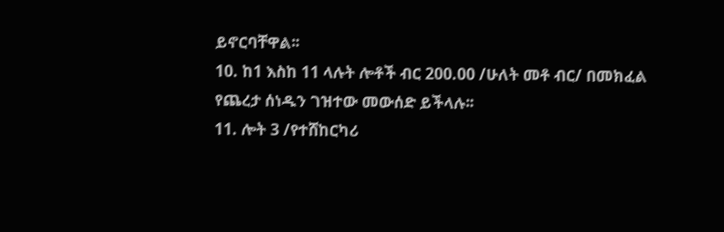ይኖርባቸዋል፡፡
10. ከ1 እስከ 11 ላሉት ሎቶች ብር 200.00 /ሁለት መቶ ብር/ በመክፈል የጨረታ ሰነዱን ገዝተው መውሰድ ይችላሉ፡፡
11. ሎት 3 /የተሸከርካሪ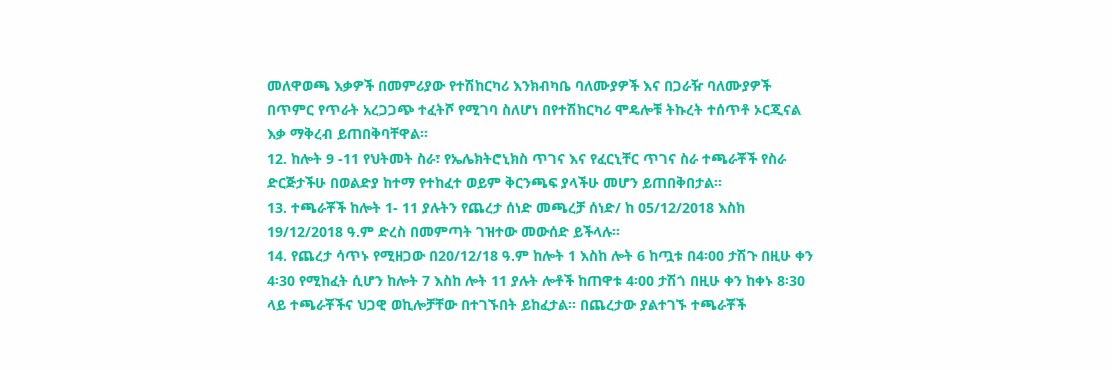መለዋወጫ እቃዎች በመምሪያው የተሽከርካሪ እንክብካቤ ባለሙያዎች እና በጋራዥ ባለሙያዎች በጥምር የጥራት አረጋጋጭ ተፈትሾ የሚገባ ስለሆነ በየተሽከርካሪ ሞዴሎቹ ትኩረት ተሰጥቶ ኦርጂናል እቃ ማቅረብ ይጠበቅባቸዋል፡፡
12. ከሎት 9 -11 የህትመት ስራ፣ የኤሌክትሮኒክስ ጥገና እና የፈርኒቸር ጥገና ስራ ተጫራቾች የስራ ድርጅታችሁ በወልድያ ከተማ የተከፈተ ወይም ቅርንጫፍ ያላችሁ መሆን ይጠበቅበታል፡፡
13. ተጫራቾች ከሎት 1- 11 ያሉትን የጨረታ ሰነድ መጫረቻ ሰነድ/ ከ 05/12/2018 እስከ 19/12/2018 ዓ.ም ድረስ በመምጣት ገዝተው መውሰድ ይችላሉ፡፡
14. የጨረታ ሳጥኑ የሚዘጋው በ20/12/18 ዓ.ም ከሎት 1 እስከ ሎት 6 ከጧቱ በ4፡00 ታሽጉ በዚሁ ቀን 4፡30 የሚከፈት ሲሆን ከሎት 7 እስከ ሎት 11 ያሉት ሎቶች ከጠዋቱ 4፡00 ታሽጎ በዚሁ ቀን ከቀኑ 8፡30 ላይ ተጫራቾችና ህጋዊ ወኪሎቻቸው በተገኙበት ይከፈታል፡፡ በጨረታው ያልተገኙ ተጫራቾች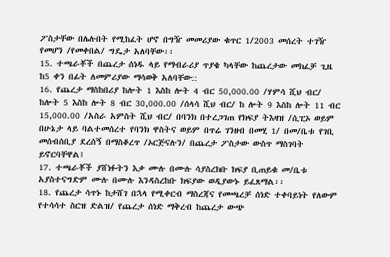ፖስታቸው በሌሉበት የሚከፈት ሆኖ በግዥ መመሪያው ቁጥር 1/2003 መሰረት ተገዥ የመሆን /የመቀበል/ ግዴታ አለባቸው፡፡
15. ተጫራቾች በጨረታ ሰነዱ ላይ የማብራሪያ ጥያቄ ካላቸው ከጨረታው መክፈቻ ጊዜ ከ5 ቀን በፊት ለመምሪያው ማሳወቅ አለባቸው::
16. የጨረታ ማስከበሪያ ከሎት 1 እስከ ሎት 4 ብር 50,000.00 /ሃምሳ ሺህ ብር/ ከሎት 5 እስከ ሎት 8 ብር 30,000.00 /ሰላሳ ሺህ ብር/ ከ ሎት 9 እስከ ሎት 11 ብር 15,000.00 /አስራ አምስት ሺህ ብር/ በባንክ በተረጋገጠ የክፍያ ትእዛዝ /ሲፒኦ ወይም በሁኔታ ላይ ባልተመሰረተ የባንክ ዋስትና ወይም በጥሬ ገንዘብ በመሂ 1/ በመ/ቤቱ የገቢ መሰብሰቢያ ደረሰኝ በማስቆረጥ /ኦርጅናሉን/ በጨረታ ፖስታው ውስጥ ማስገባት ይኖርባቸዋል፤
17. ተጫራቾች ያሸነፉትን እቃ ሙሉ በሙሉ ሳያስረክቡ ክፍያ ቢጠይቁ መ/ቤቱ አያስተናግድም ሙሉ በሙሉ እንዳስረከቡ ክፍያው ወዲያውኑ ይፈጸማል፡፡
18. የጨረታ ሳጥኑ ከታሸገ በኋላ የሚቀርብ ማስረጃና የመጫረቻ ሰነድ ተቀባይነት የለውም የተሳሳተ ስርዝ ድልዝ/ የጨረታ ሰነድ ማቅረብ ከጨረታ ውጭ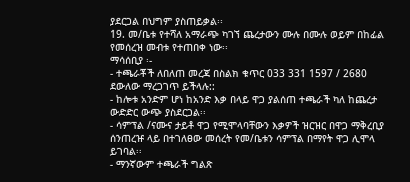ያደርጋል በህግም ያስጠይቃል፡፡
19. መ/ቤቱ የተሻለ አማራጭ ካገኘ ጨረታውን ሙሉ በሙሉ ወይም በከፊል የመሰረዝ መብቱ የተጠበቀ ነው፡፡
ማሳሰቢያ ፡-
- ተጫራቾች ለበለጠ መረጃ በስልክ ቁጥር 033 331 1597 / 2680 ደውለው ማረጋገጥ ይችላሉ::
- ከሎቱ አንድም ሆነ ከአንድ እቃ በላይ ዋጋ ያልሰጠ ተጫራች ካለ ከጨረታ ውድድር ውጭ ያስደርጋል፡፡
- ሳምፕል /ናሙና ታይቶ ዋጋ የሚሞላባቸውን እቃዎች ዝርዝር በዋጋ ማቅረቢያ ሰንጠረዡ ላይ በተገለፀው መሰረት የመ/ቤቱን ሳምፕል በማየት ዋጋ ሊሞላ ይገባል፡፡
- ማንኛውም ተጫራች ግልጽ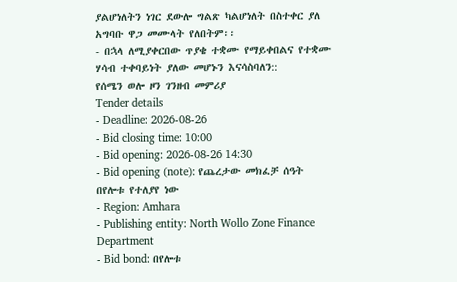ያልሆነለትን ነገር ደውሎ ግልጽ ካልሆነለት በስተቀር ያለ አግባቡ ዋጋ መሙላት የለበትም፡፡
- በኋላ ለሚያቀርበው ጥያቄ ተቋሙ የማይቀበልና የተቋሙ ሃሳብ ተቀባይነት ያለው መሆኑን እናሳስባለን::
የሰሜን ወሎ ዞን ገንዘብ መምሪያ
Tender details
- Deadline: 2026-08-26
- Bid closing time: 10:00
- Bid opening: 2026-08-26 14:30
- Bid opening (note): የጨረታው መክፈቻ ሰዓት በየሎቱ የተለያየ ነው
- Region: Amhara
- Publishing entity: North Wollo Zone Finance Department
- Bid bond: በየሎቱ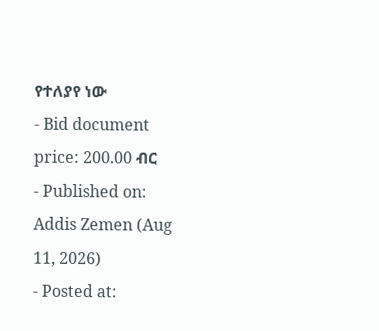የተለያየ ነው
- Bid document price: 200.00 ብር
- Published on: Addis Zemen (Aug 11, 2026)
- Posted at: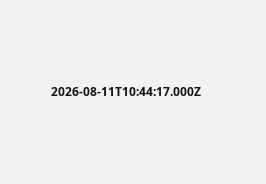2026-08-11T10:44:17.000Z